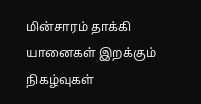மின்சாரம் தாக்கி யானைகள் இறக்கும் நிகழ்வுகள்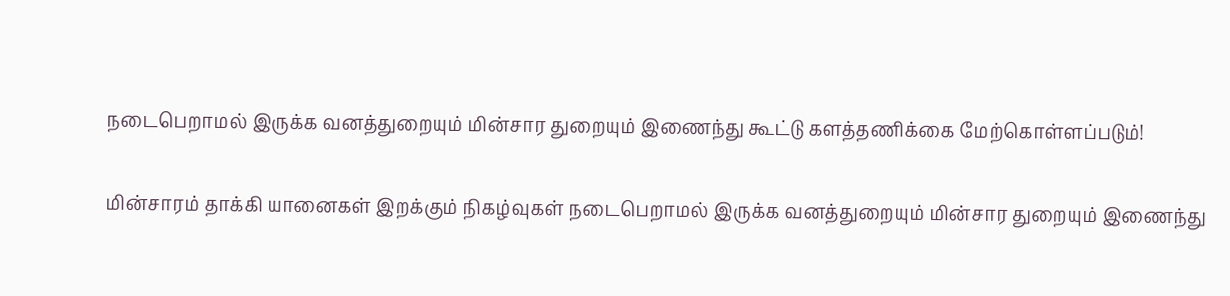நடைபெறாமல் இருக்க வனத்துறையும் மின்சார துறையும் இணைந்து கூட்டு களத்தணிக்கை மேற்கொள்ளப்படும்!

மின்சாரம் தாக்கி யானைகள் இறக்கும் நிகழ்வுகள் நடைபெறாமல் இருக்க வனத்துறையும் மின்சார துறையும் இணைந்து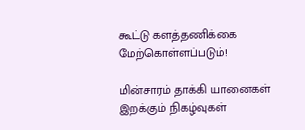கூட்டு களத்தணிக்கை மேற்கொள்ளப்படும்!

மின்சாரம் தாக்கி யானைகள் இறக்கும் நிகழ்வுகள்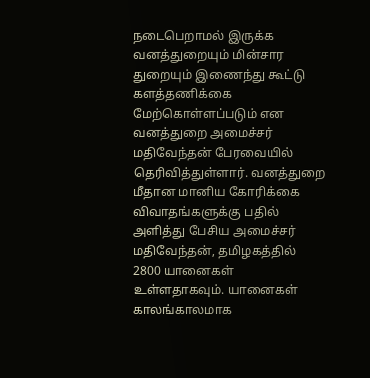நடைபெறாமல் இருக்க வனத்துறையும் மின்சார துறையும் இணைந்து கூட்டு களத்தணிக்கை மேற்கொள்ளப்படும் என வனத்துறை அமைச்சர்‌ மதிவேந்தன் பேரவையில் தெரிவித்துள்ளார். வனத்துறை மீதான மானிய கோரிக்கை விவாதங்களுக்கு பதில் அளித்து பேசிய அமைச்சர் மதிவேந்தன், தமிழகத்தில் 2800 யானைகள் உள்ளதாகவும். யானைகள் காலங்காலமாக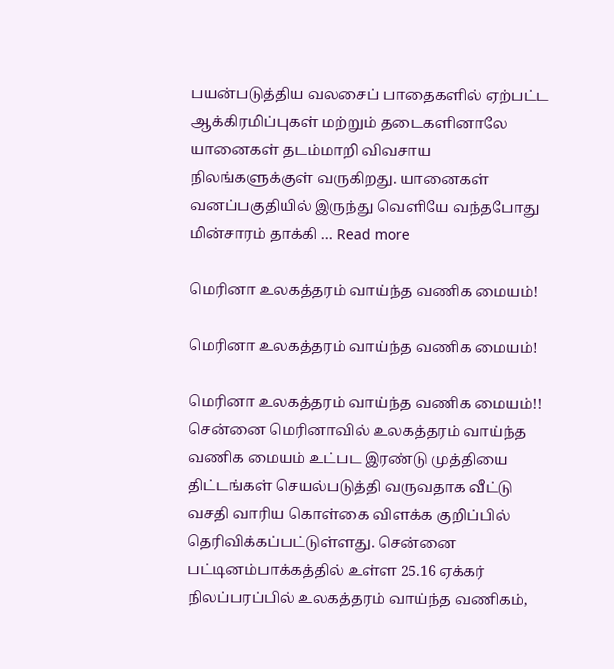பயன்படுத்திய வலசைப் பாதைகளில் ஏற்பட்ட ஆக்கிரமிப்புகள் மற்றும் தடைகளினாலே யானைகள் தடம்மாறி விவசாய நிலங்களுக்குள் வருகிறது. யானைகள் வனப்பகுதியில் இருந்து வெளியே வந்தபோது மின்சாரம் தாக்கி … Read more

மெரினா உலகத்தரம் வாய்ந்த வணிக மையம்!

மெரினா உலகத்தரம் வாய்ந்த வணிக மையம்!

மெரினா உலகத்தரம் வாய்ந்த வணிக மையம்!! சென்னை மெரினாவில் உலகத்தரம் வாய்ந்த வணிக மையம் உட்பட இரண்டு முத்தியை திட்டங்கள் செயல்படுத்தி வருவதாக வீட்டு வசதி வாரிய கொள்கை விளக்க குறிப்பில் தெரிவிக்கப்பட்டுள்ளது. சென்னை பட்டினம்பாக்கத்தில் உள்ள 25.16 ஏக்கர் நிலப்பரப்பில் உலகத்தரம் வாய்ந்த வணிகம்,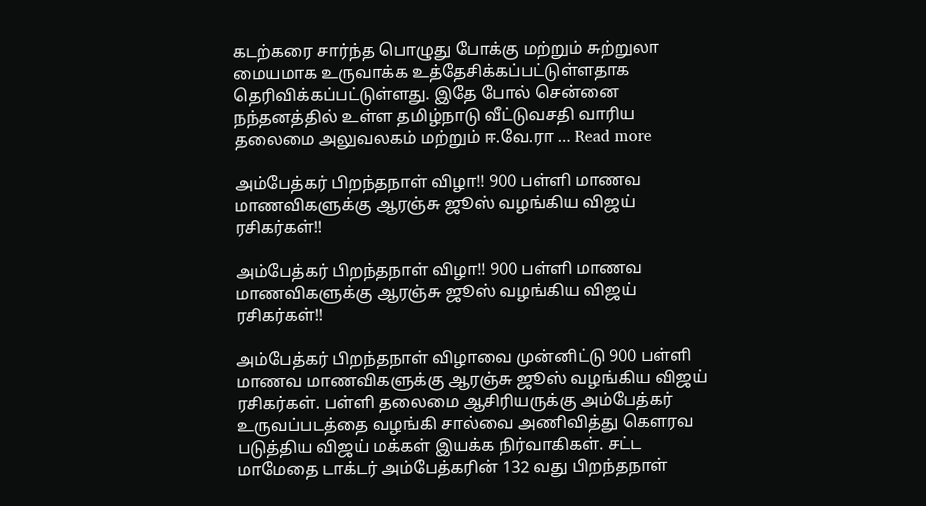கடற்கரை சார்ந்த பொழுது போக்கு மற்றும் சுற்றுலா மையமாக உருவாக்க உத்தேசிக்கப்பட்டுள்ளதாக தெரிவிக்கப்பட்டுள்ளது. இதே போல் சென்னை நந்தனத்தில் உள்ள தமிழ்நாடு வீட்டுவசதி வாரிய தலைமை அலுவலகம் மற்றும் ஈ.வே.ரா … Read more

அம்பேத்கர் பிறந்தநாள் விழா!! 900 பள்ளி மாணவ மாணவிகளுக்கு ஆரஞ்சு ஜூஸ் வழங்கிய விஜய் ரசிகர்கள்!!

அம்பேத்கர் பிறந்தநாள் விழா!! 900 பள்ளி மாணவ மாணவிகளுக்கு ஆரஞ்சு ஜூஸ் வழங்கிய விஜய் ரசிகர்கள்!!

அம்பேத்கர் பிறந்தநாள் விழாவை முன்னிட்டு 900 பள்ளி மாணவ மாணவிகளுக்கு ஆரஞ்சு ஜூஸ் வழங்கிய விஜய் ரசிகர்கள். பள்ளி தலைமை ஆசிரியருக்கு அம்பேத்கர் உருவப்படத்தை வழங்கி சால்வை அணிவித்து கௌரவ படுத்திய விஜய் மக்கள் இயக்க நிர்வாகிகள். சட்ட மாமேதை டாக்டர் அம்பேத்கரின் 132 வது பிறந்தநாள்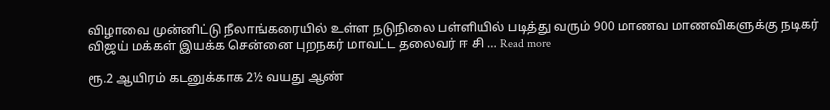விழாவை முன்னிட்டு நீலாங்கரையில் உள்ள நடுநிலை பள்ளியில் படித்து வரும் 900 மாணவ மாணவிகளுக்கு நடிகர் விஜய் மக்கள் இயக்க சென்னை புறநகர் மாவட்ட தலைவர் ஈ சி … Read more

ரூ.2 ஆயிரம் கடனுக்காக 2½ வயது ஆண்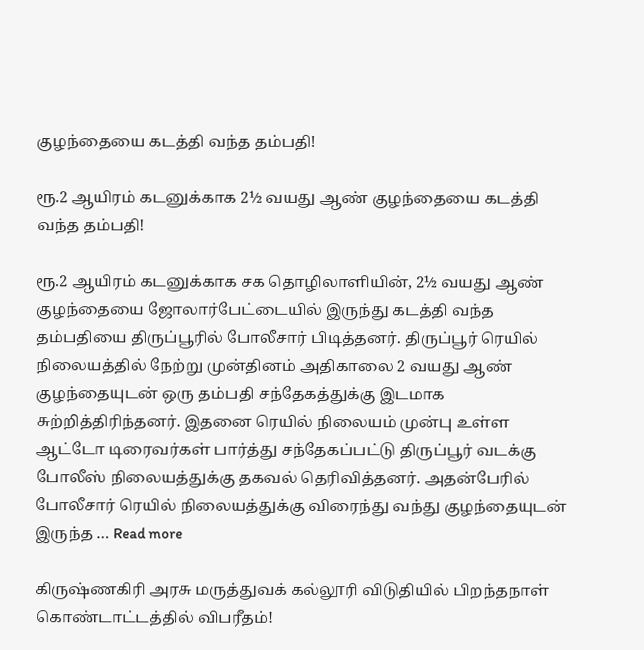குழந்தையை கடத்தி வந்த தம்பதி!

ரூ.2 ஆயிரம் கடனுக்காக 2½ வயது ஆண் குழந்தையை கடத்தி வந்த தம்பதி!

ரூ.2 ஆயிரம் கடனுக்காக சக தொழிலாளியின், 2½ வயது ஆண் குழந்தையை ஜோலார்பேட்டையில் இருந்து கடத்தி வந்த தம்பதியை திருப்பூரில் போலீசார் பிடித்தனர். திருப்பூர் ரெயில் நிலையத்தில் நேற்று முன்தினம் அதிகாலை 2 வயது ஆண் குழந்தையுடன் ஒரு தம்பதி சந்தேகத்துக்கு இடமாக சுற்றித்திரிந்தனர். இதனை ரெயில் நிலையம் முன்பு உள்ள ஆட்டோ டிரைவர்கள் பார்த்து சந்தேகப்பட்டு திருப்பூர் வடக்கு போலீஸ் நிலையத்துக்கு தகவல் தெரிவித்தனர். அதன்பேரில் போலீசார் ரெயில் நிலையத்துக்கு விரைந்து வந்து குழந்தையுடன் இருந்த … Read more

கிருஷ்ணகிரி அரசு மருத்துவக் கல்லூரி விடுதியில் பிறந்தநாள் கொண்டாட்டத்தில் விபரீதம்!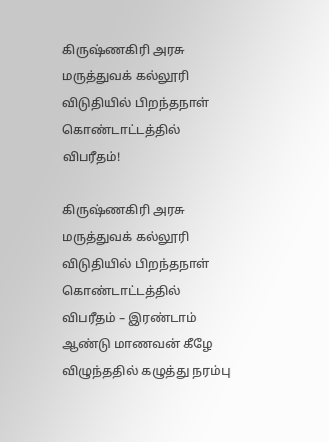கிருஷ்ணகிரி அரசு மருத்துவக் கல்லூரி விடுதியில் பிறந்தநாள் கொண்டாட்டத்தில் விபரீதம்!

கிருஷ்ணகிரி அரசு மருத்துவக் கல்லூரி விடுதியில் பிறந்தநாள் கொண்டாட்டத்தில் விபரீதம் – இரண்டாம் ஆண்டு மாணவன் கீழே விழுந்ததில் கழுத்து நரம்பு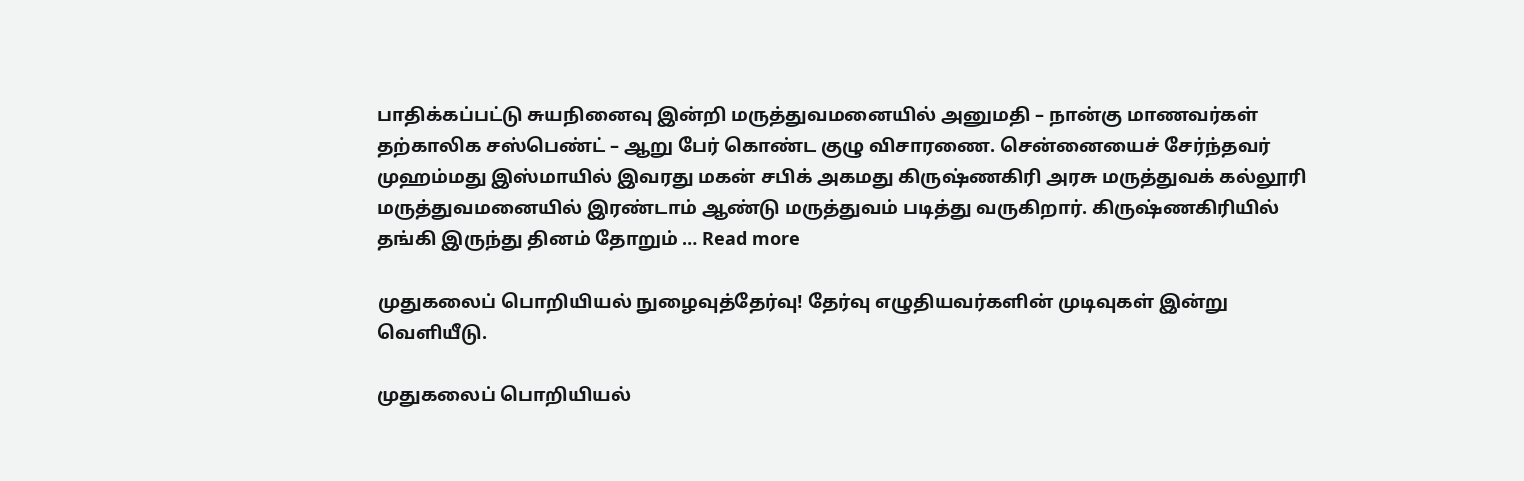பாதிக்கப்பட்டு சுயநினைவு இன்றி மருத்துவமனையில் அனுமதி – நான்கு மாணவர்கள் தற்காலிக சஸ்பெண்ட் – ஆறு பேர் கொண்ட குழு விசாரணை. சென்னையைச் சேர்ந்தவர் முஹம்மது இஸ்மாயில் இவரது மகன் சபிக் அகமது கிருஷ்ணகிரி அரசு மருத்துவக் கல்லூரி மருத்துவமனையில் இரண்டாம் ஆண்டு மருத்துவம் படித்து வருகிறார். கிருஷ்ணகிரியில் தங்கி இருந்து தினம் தோறும் … Read more

முதுகலைப் பொறியியல் நுழைவுத்தேர்வு! தேர்வு எழுதியவர்களின் முடிவுகள் இன்று வெளியீடு.

முதுகலைப் பொறியியல்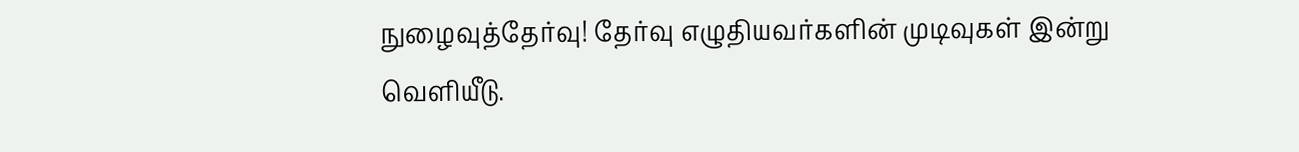நுழைவுத்தேர்வு! தேர்வு எழுதியவர்களின் முடிவுகள் இன்று வெளியீடு.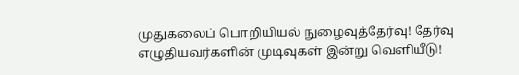முதுகலைப் பொறியியல் நுழைவுத்தேர்வு! தேர்வு எழுதியவர்களின் முடிவுகள் இன்று வெளியீடு!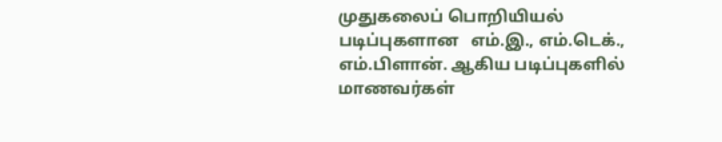முதுகலைப் பொறியியல் படிப்புகளான   எம்.இ., எம்.டெக்., எம்.பிளான். ஆகிய படிப்புகளில் மாணவர்கள்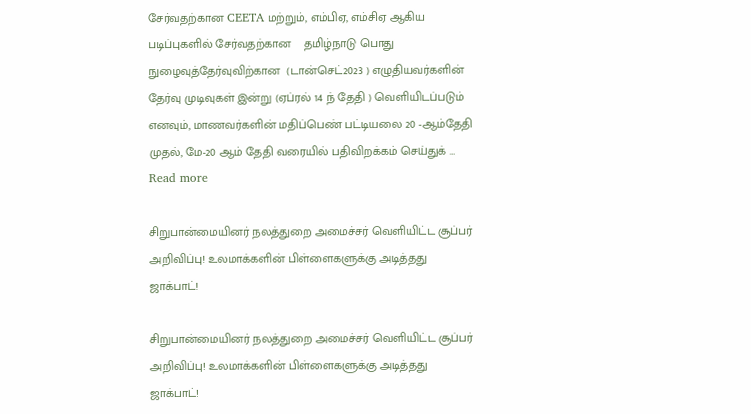சேர்வதற்கான CEETA மற்றும், எம்பிஏ, எம்சிஏ ஆகிய படிப்புகளில் சேர்வதற்கான    தமிழ்நாடு பொது நுழைவுத்தேர்வுவிற்கான  (டான்செட்2023 ) எழுதியவர்களின் தேர்வு முடிவுகள் இன்று (ஏப்ரல் 14 ந் தேதி ) வெளியிடப்படும் எனவும், மாணவர்களின் மதிப்பெண் பட்டியலை 20 -ஆம்தேதி முதல், மே-20 ஆம் தேதி வரையில் பதிவிறக்கம் செய்துக் … Read more

சிறுபான்மையினர் நலத்துறை அமைச்சர் வெளியிட்ட சூப்பர் அறிவிப்பு! உலமாக்களின் பிள்ளைகளுக்கு அடித்தது ஜாக்பாட்!

சிறுபான்மையினர் நலத்துறை அமைச்சர் வெளியிட்ட சூப்பர் அறிவிப்பு! உலமாக்களின் பிள்ளைகளுக்கு அடித்தது ஜாக்பாட்!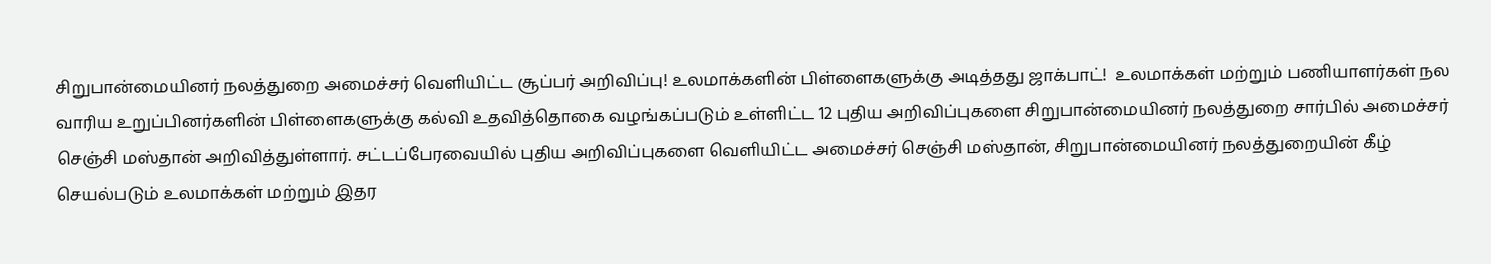சிறுபான்மையினர் நலத்துறை அமைச்சர் வெளியிட்ட சூப்பர் அறிவிப்பு! உலமாக்களின் பிள்ளைகளுக்கு அடித்தது ஜாக்பாட்!  உலமாக்கள் மற்றும் பணியாளர்கள் நல வாரிய உறுப்பினர்களின் பிள்ளைகளுக்கு கல்வி உதவித்தொகை வழங்கப்படும் உள்ளிட்ட 12 புதிய அறிவிப்புகளை சிறுபான்மையினர் நலத்துறை சார்பில் அமைச்சர் செஞ்சி மஸ்தான் அறிவித்துள்ளார். சட்டப்பேரவையில் புதிய அறிவிப்புகளை வெளியிட்ட அமைச்சர் செஞ்சி மஸ்தான், சிறுபான்மையினர் நலத்துறையின் கீழ் செயல்படும் உலமாக்கள் மற்றும் இதர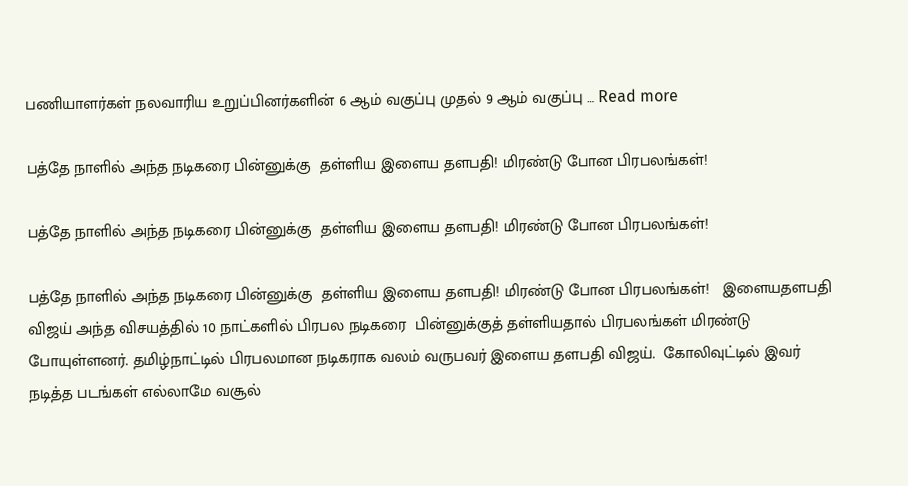பணியாளர்கள் நலவாரிய உறுப்பினர்களின் 6 ஆம் வகுப்பு முதல் 9 ஆம் வகுப்பு … Read more

பத்தே நாளில் அந்த நடிகரை பின்னுக்கு  தள்ளிய இளைய தளபதி! மிரண்டு போன பிரபலங்கள்!

பத்தே நாளில் அந்த நடிகரை பின்னுக்கு  தள்ளிய இளைய தளபதி! மிரண்டு போன பிரபலங்கள்!

பத்தே நாளில் அந்த நடிகரை பின்னுக்கு  தள்ளிய இளைய தளபதி! மிரண்டு போன பிரபலங்கள்!   இளையதளபதி விஜய் அந்த விசயத்தில் 10 நாட்களில் பிரபல நடிகரை  பின்னுக்குத் தள்ளியதால் பிரபலங்கள் மிரண்டு போயுள்ளனர். தமிழ்நாட்டில் பிரபலமான நடிகராக வலம் வருபவர் இளைய தளபதி விஜய்.  கோலிவுட்டில் இவர் நடித்த படங்கள் எல்லாமே வசூல்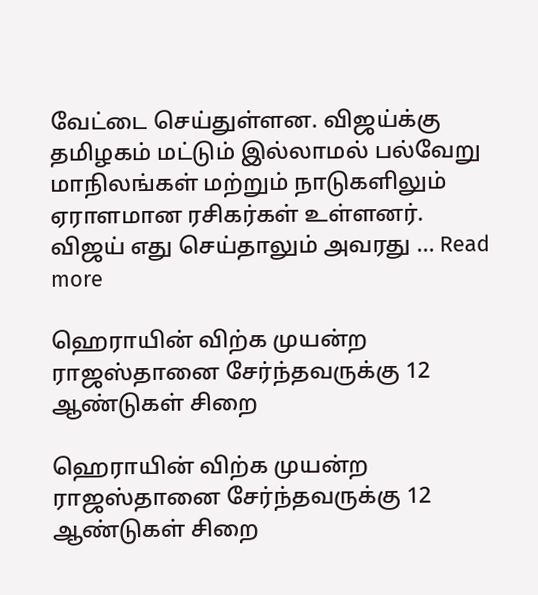வேட்டை செய்துள்ளன. விஜய்க்கு தமிழகம் மட்டும் இல்லாமல் பல்வேறு மாநிலங்கள் மற்றும் நாடுகளிலும் ஏராளமான ரசிகர்கள் உள்ளனர். விஜய் எது செய்தாலும் அவரது … Read more

ஹெராயின் விற்க முயன்ற ராஜஸ்தானை சேர்ந்தவருக்கு 12 ஆண்டுகள் சிறை

ஹெராயின் விற்க முயன்ற ராஜஸ்தானை சேர்ந்தவருக்கு 12 ஆண்டுகள் சிறை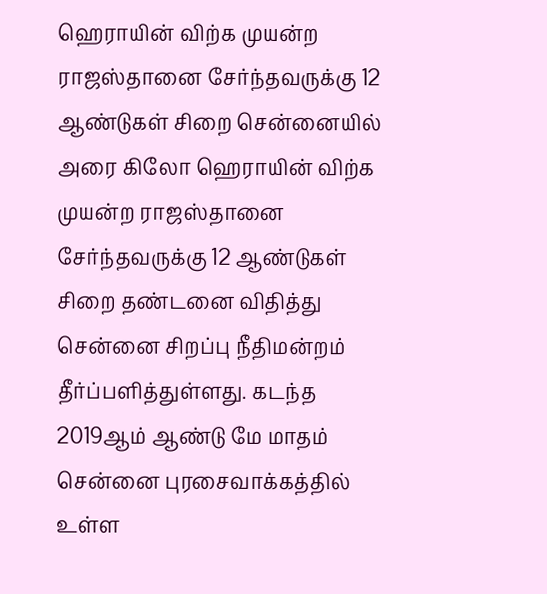ஹெராயின் விற்க முயன்ற ராஜஸ்தானை சேர்ந்தவருக்கு 12 ஆண்டுகள் சிறை சென்னையில் அரை கிலோ ஹெராயின் விற்க முயன்ற ராஜஸ்தானை சேர்ந்தவருக்கு 12 ஆண்டுகள் சிறை தண்டனை விதித்து சென்னை சிறப்பு நீதிமன்றம் தீர்ப்பளித்துள்ளது. கடந்த 2019ஆம் ஆண்டு மே மாதம் சென்னை புரசைவாக்கத்தில் உள்ள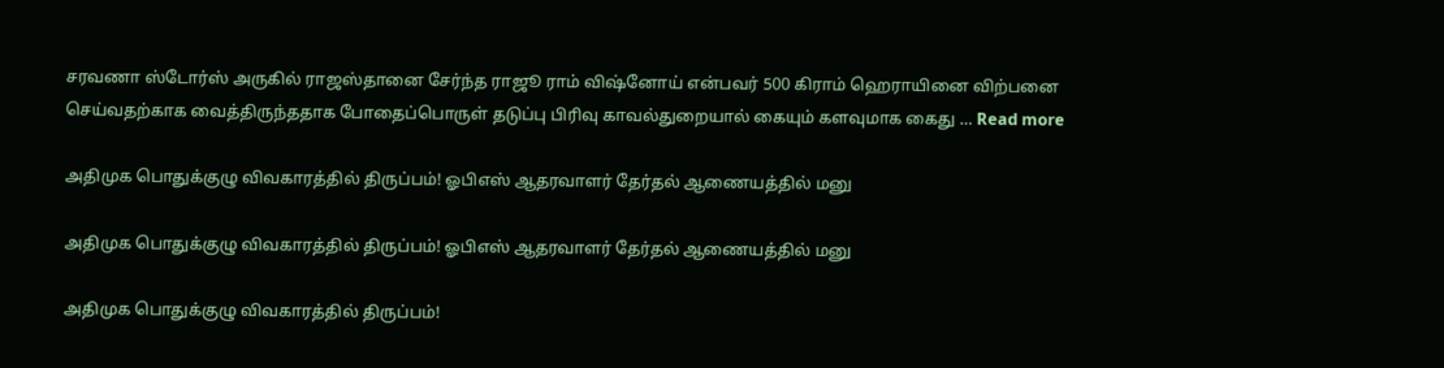சரவணா ஸ்டோர்ஸ் அருகில் ராஜஸ்தானை சேர்ந்த ராஜூ ராம் விஷ்னோய் என்பவர் 500 கிராம் ஹெராயினை விற்பனை செய்வதற்காக வைத்திருந்ததாக போதைப்பொருள் தடுப்பு பிரிவு காவல்துறையால் கையும் களவுமாக கைது … Read more

அதிமுக பொதுக்குழு விவகாரத்தில் திருப்பம்! ஓபிஎஸ் ஆதரவாளர் தேர்தல் ஆணையத்தில் மனு

அதிமுக பொதுக்குழு விவகாரத்தில் திருப்பம்! ஓபிஎஸ் ஆதரவாளர் தேர்தல் ஆணையத்தில் மனு

அதிமுக பொதுக்குழு விவகாரத்தில் திருப்பம்!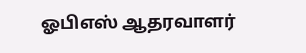ஓபிஎஸ் ஆதரவாளர்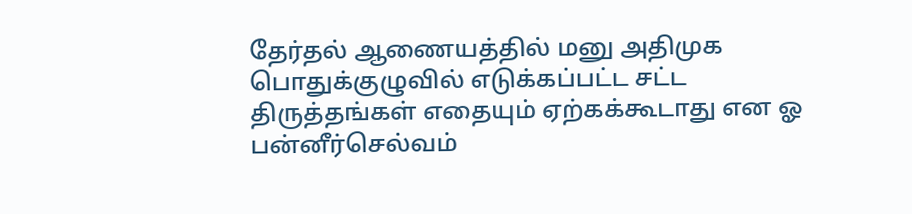தேர்தல் ஆணையத்தில் மனு அதிமுக பொதுக்குழுவில் எடுக்கப்பட்ட சட்ட திருத்தங்கள் எதையும் ஏற்கக்கூடாது என ஓ பன்னீர்செல்வம்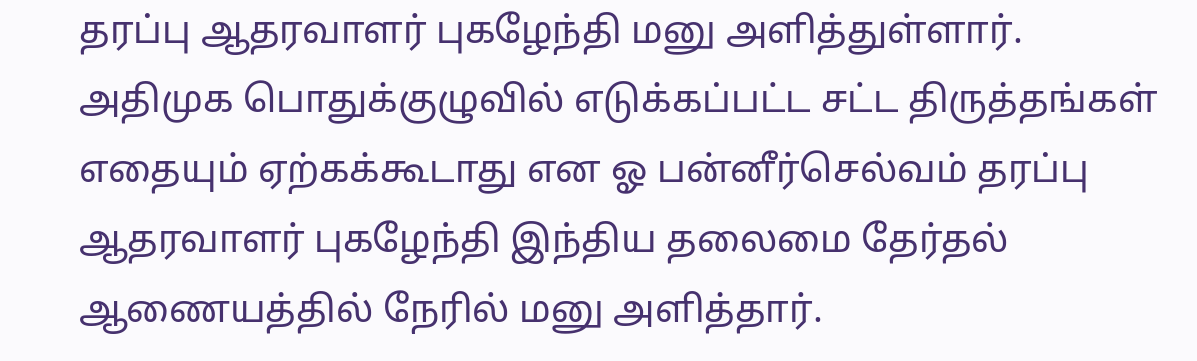தரப்பு ஆதரவாளர் புகழேந்தி மனு அளித்துள்ளார். அதிமுக பொதுக்குழுவில் எடுக்கப்பட்ட சட்ட திருத்தங்கள் எதையும் ஏற்கக்கூடாது என ஓ பன்னீர்செல்வம் தரப்பு ஆதரவாளர் புகழேந்தி இந்திய தலைமை தேர்தல் ஆணையத்தில் நேரில் மனு அளித்தார்.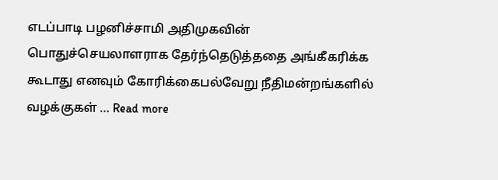எடப்பாடி பழனிச்சாமி அதிமுகவின் பொதுச்செயலாளராக தேர்ந்தெடுத்ததை அங்கீகரிக்க கூடாது எனவும் கோரிக்கைபல்வேறு நீதிமன்றங்களில் வழக்குகள் … Read more